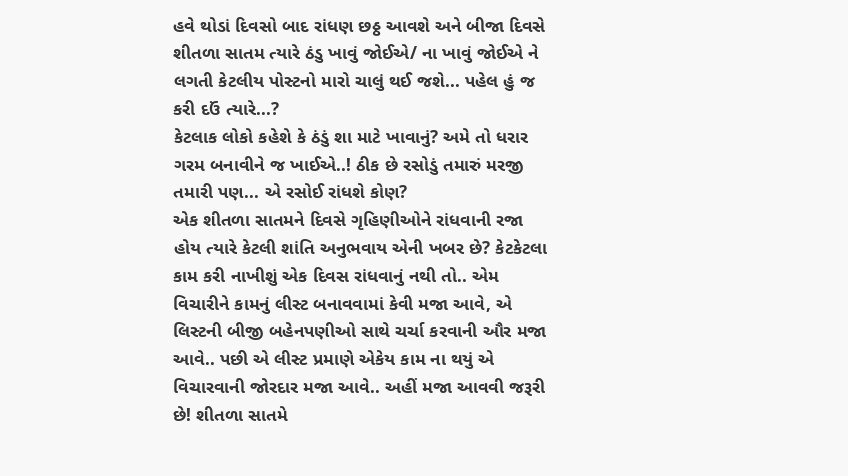હવે થોડાં દિવસો બાદ રાંધણ છઠ્ઠ આવશે અને બીજા દિવસે શીતળા સાતમ ત્યારે ઠંડુ ખાવું જોઈએ/ ના ખાવું જોઈએ ને લગતી કેટલીય પોસ્ટનો મારો ચાલું થઈ જશે... પહેલ હું જ કરી દઉં ત્યારે...?
કેટલાક લોકો કહેશે કે ઠંડું શા માટે ખાવાનું? અમે તો ધરાર ગરમ બનાવીને જ ખાઈએ..! ઠીક છે રસોડું તમારું મરજી તમારી પણ... એ રસોઈ રાંધશે કોણ?
એક શીતળા સાતમને દિવસે ગૃહિણીઓને રાંધવાની રજા હોય ત્યારે કેટલી શાંતિ અનુભવાય એની ખબર છે? કેટકેટલા કામ કરી નાખીશું એક દિવસ રાંધવાનું નથી તો.. એમ વિચારીને કામનું લીસ્ટ બનાવવામાં કેવી મજા આવે, એ લિસ્ટની બીજી બહેનપણીઓ સાથે ચર્ચા કરવાની ઔર મજા આવે.. પછી એ લીસ્ટ પ્રમાણે એકેય કામ ના થયું એ વિચારવાની જોરદાર મજા આવે.. અહીં મજા આવવી જરૂરી છે! શીતળા સાતમે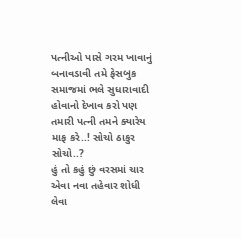પત્નીઓ પાસે ગરમ ખાવાનું બનાવડાવી તમે ફેસબુક સમાજમાં ભલે સુધારાવાદી હોવાનો દેખાવ કરો પણ તમારી પત્ની તમને ક્યારેય માફ કરે..! સોચો ઠાકુર સોચો..?
હું તો કહું છું વરસમાં ચાર એવા નવા તહેવાર શોધી લેવા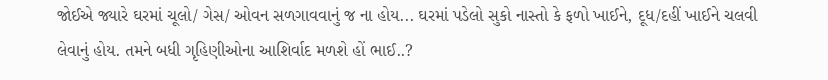જોઈએ જ્યારે ઘરમાં ચૂલો/ ગેસ/ ઓવન સળગાવવાનું જ ના હોય... ઘરમાં પડેલો સુકો નાસ્તો કે ફળો ખાઈને, દૂધ/દહીં ખાઈને ચલવી લેવાનું હોય. તમને બધી ગૃહિણીઓના આશિર્વાદ મળશે હોં ભાઈ..?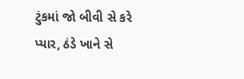ટુંકમાં જો બીવી સે કરે પ્યાર, ઠંડે ખાને સે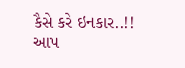કૈસે કરે ઇનકાર..!!
આપ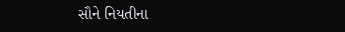સૌને નિયતીના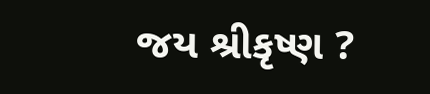જય શ્રીકૃષ્ણ ?